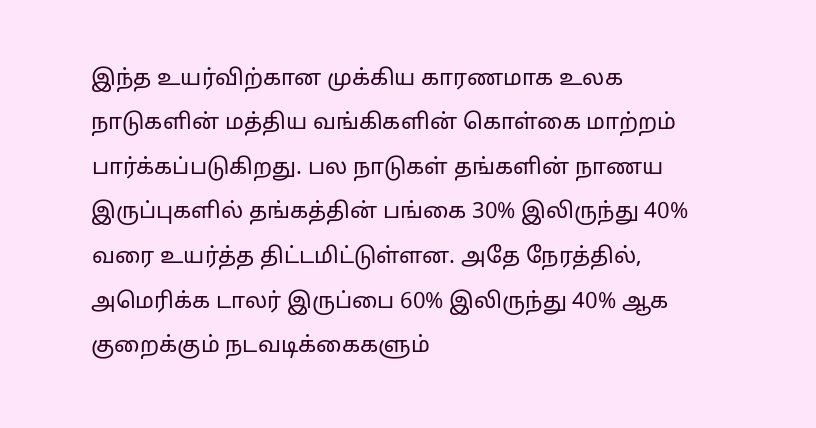இந்த உயர்விற்கான முக்கிய காரணமாக உலக நாடுகளின் மத்திய வங்கிகளின் கொள்கை மாற்றம் பார்க்கப்படுகிறது. பல நாடுகள் தங்களின் நாணய இருப்புகளில் தங்கத்தின் பங்கை 30% இலிருந்து 40% வரை உயர்த்த திட்டமிட்டுள்ளன. அதே நேரத்தில், அமெரிக்க டாலர் இருப்பை 60% இலிருந்து 40% ஆக குறைக்கும் நடவடிக்கைகளும்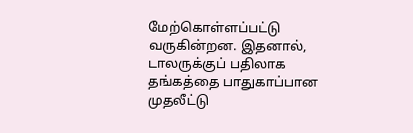மேற்கொள்ளப்பட்டு வருகின்றன. இதனால், டாலருக்குப் பதிலாக தங்கத்தை பாதுகாப்பான முதலீட்டு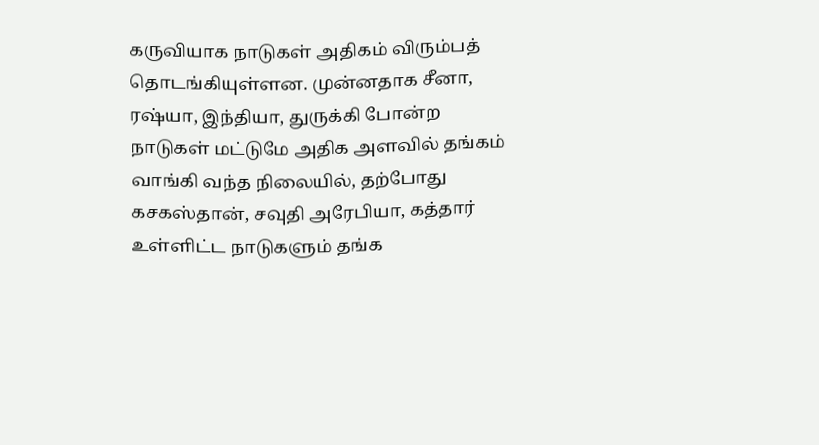கருவியாக நாடுகள் அதிகம் விரும்பத் தொடங்கியுள்ளன. முன்னதாக சீனா, ரஷ்யா, இந்தியா, துருக்கி போன்ற நாடுகள் மட்டுமே அதிக அளவில் தங்கம் வாங்கி வந்த நிலையில், தற்போது கசகஸ்தான், சவுதி அரேபியா, கத்தார் உள்ளிட்ட நாடுகளும் தங்க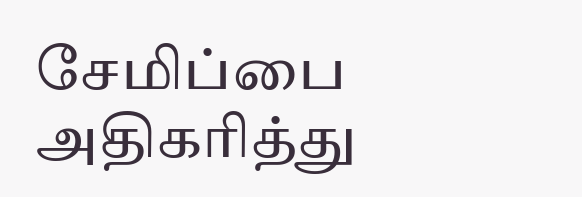சேமிப்பை அதிகரித்து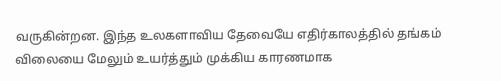வருகின்றன. இந்த உலகளாவிய தேவையே எதிர்காலத்தில் தங்கம் விலையை மேலும் உயர்த்தும் முக்கிய காரணமாக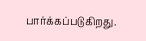பார்க்கப்படுகிறது.